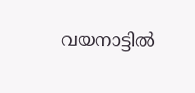വയനാട്ടില്‍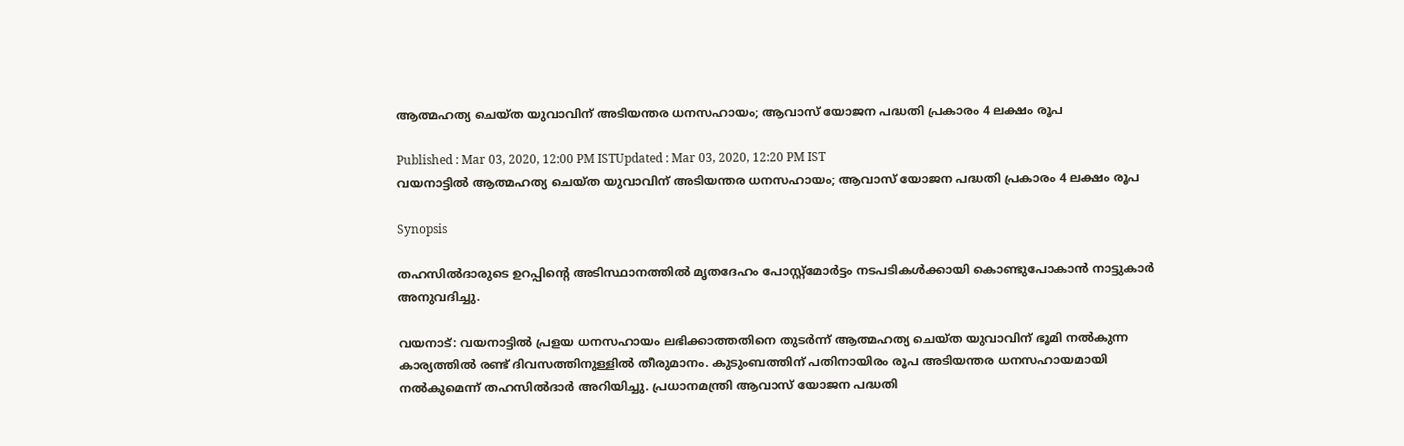ആത്മഹത്യ ചെയ്ത യുവാവിന് അടിയന്തര ധനസഹായം; ആവാസ് യോജന പദ്ധതി പ്രകാരം 4 ലക്ഷം രൂപ

Published : Mar 03, 2020, 12:00 PM ISTUpdated : Mar 03, 2020, 12:20 PM IST
വയനാട്ടില്‍ ആത്മഹത്യ ചെയ്ത യുവാവിന് അടിയന്തര ധനസഹായം; ആവാസ് യോജന പദ്ധതി പ്രകാരം 4 ലക്ഷം രൂപ

Synopsis

തഹസില്‍ദാരുടെ ഉറപ്പിന്റെ അടിസ്ഥാനത്തിൽ മൃതദേഹം പോസ്റ്റ്‌മോർട്ടം നടപടികൾക്കായി കൊണ്ടുപോകാൻ നാട്ടുകാർ അനുവദിച്ചു.

വയനാട്: വയനാട്ടിൽ പ്രളയ ധനസഹായം ലഭിക്കാത്തതിനെ തുടര്‍ന്ന് ആത്മഹത്യ ചെയ്ത യുവാവിന് ഭൂമി നൽകുന്ന കാര്യത്തിൽ രണ്ട് ദിവസത്തിനുള്ളിൽ തീരുമാനം. കുടുംബത്തിന് പതിനായിരം രൂപ അടിയന്തര ധനസഹായമായി നല്‍കുമെന്ന് തഹസില്‍ദാര്‍ അറിയിച്ചു. പ്രധാനമന്ത്രി ആവാസ് യോജന പദ്ധതി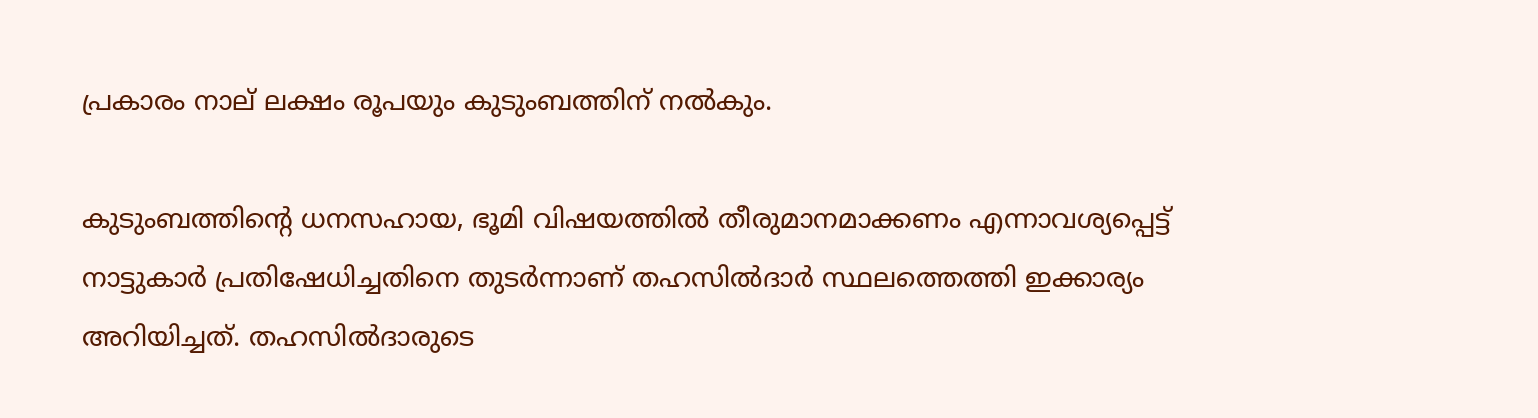പ്രകാരം നാല് ലക്ഷം രൂപയും കുടുംബത്തിന് നൽകും.

കുടുംബത്തിന്റെ ധനസഹായ, ഭൂമി വിഷയത്തിൽ തീരുമാനമാക്കണം എന്നാവശ്യപ്പെട്ട് നാട്ടുകാര്‍ പ്രതിഷേധിച്ചതിനെ തുടര്‍ന്നാണ് തഹസില്‍ദാര്‍ സ്ഥലത്തെത്തി ഇക്കാര്യം അറിയിച്ചത്. തഹസില്‍ദാരുടെ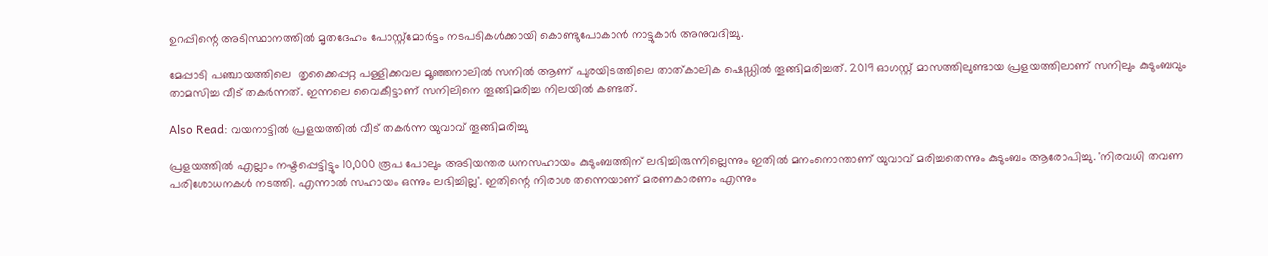ഉറപ്പിന്റെ അടിസ്ഥാനത്തിൽ മൃതദേഹം പോസ്റ്റ്‌മോർട്ടം നടപടികൾക്കായി കൊണ്ടുപോകാൻ നാട്ടുകാർ അനുവദിച്ചു.

മേപ്പാടി പഞ്ചായത്തിലെ  തൃക്കൈപ്പറ്റ പള്ളിക്കവല മൂഞ്ഞനാലിൽ സനിൽ ആണ് പുരയിടത്തിലെ താത്കാലിക ഷെഡ്ഡിൽ തൂങ്ങിമരിച്ചത്. 2019 ഓഗസ്റ്റ് മാസത്തിലുണ്ടായ പ്രളയത്തിലാണ് സനിലും കുടുംബവും താമസിച്ച വീട് തകർന്നത്. ഇന്നലെ വൈകീട്ടാണ് സനിലിനെ തൂങ്ങിമരിച്ച നിലയിൽ കണ്ടത്.

Also Read: വയനാട്ടിൽ പ്രളയത്തിൽ വീട് തകർന്ന യുവാവ് തൂങ്ങിമരിച്ചു

പ്രളയത്തില്‍ എല്ലാം നഷ്ടപ്പെട്ടിട്ടും 10,000 രൂപ പോലും അടിയന്തര ധനസഹായം കുടുംബത്തിന് ലഭിച്ചിരുന്നില്ലെന്നും ഇതില്‍ മനംനൊന്താണ് യുവാവ് മരിച്ചതെന്നും കുടുംബം ആരോപിച്ചു. 'നിരവധി തവണ പരിശോധനകൾ നടത്തി. എന്നാല്‍ സഹായം ഒന്നും ലഭിച്ചില്ല'. ഇതിന്റെ നിരാശ തന്നെയാണ് മരണകാരണം എന്നും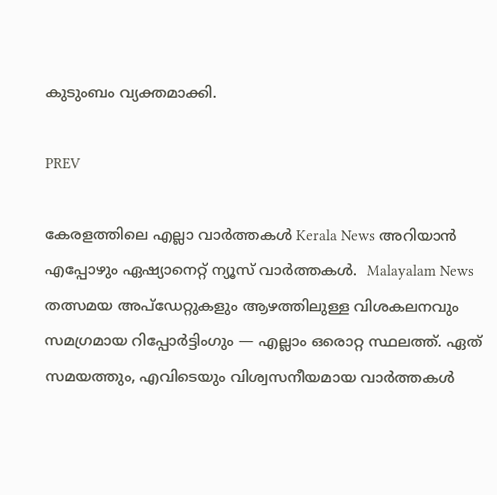കുടുംബം വ്യക്തമാക്കി.

PREV

കേരളത്തിലെ എല്ലാ വാർത്തകൾ Kerala News അറിയാൻ  എപ്പോഴും ഏഷ്യാനെറ്റ് ന്യൂസ് വാർത്തകൾ.  Malayalam News   തത്സമയ അപ്‌ഡേറ്റുകളും ആഴത്തിലുള്ള വിശകലനവും സമഗ്രമായ റിപ്പോർട്ടിംഗും — എല്ലാം ഒരൊറ്റ സ്ഥലത്ത്. ഏത് സമയത്തും, എവിടെയും വിശ്വസനീയമായ വാർത്തകൾ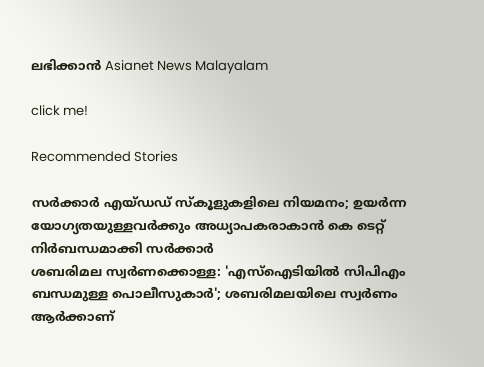ലഭിക്കാൻ Asianet News Malayalam

click me!

Recommended Stories

സർക്കാർ എയ്ഡഡ് സ്കൂളുകളിലെ നിയമനം; ഉയർന്ന യോഗ്യതയുള്ളവർക്കും അധ്യാപകരാകാൻ കെ ടെറ്റ് നിർബന്ധമാക്കി സർക്കാർ
ശബരിമല സ്വർണക്കൊള്ള: 'എസ്ഐടിയിൽ സിപിഎം ബന്ധമുള്ള പൊലീസുകാർ'; ശബരിമലയിലെ സ്വർണം ആർക്കാണ്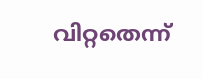വിറ്റതെന്ന്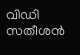വിഡി സതീശൻ